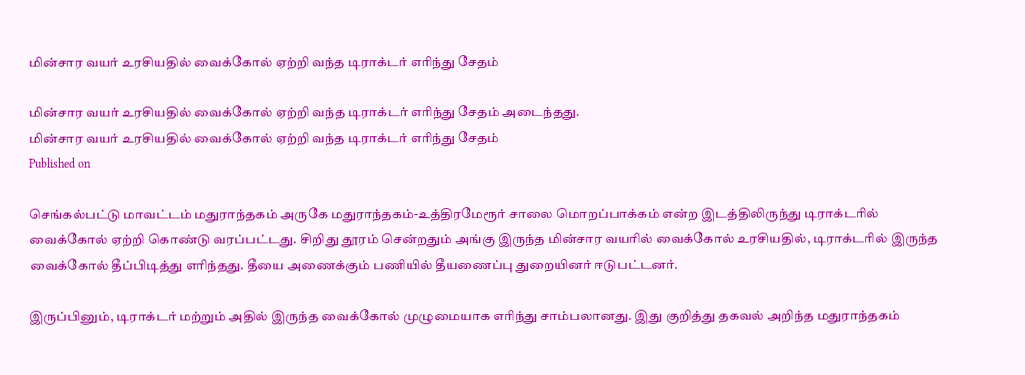மின்சார வயர் உரசியதில் வைக்கோல் ஏற்றி வந்த டிராக்டர் எரிந்து சேதம்

மின்சார வயர் உரசியதில் வைக்கோல் ஏற்றி வந்த டிராக்டர் எரிந்து சேதம் அடைந்தது.
மின்சார வயர் உரசியதில் வைக்கோல் ஏற்றி வந்த டிராக்டர் எரிந்து சேதம்
Published on

செங்கல்பட்டு மாவட்டம் மதுராந்தகம் அருகே மதுராந்தகம்-உத்திரமேரூர் சாலை மொறப்பாக்கம் என்ற இடத்திலிருந்து டிராக்டரில் வைக்கோல் ஏற்றி கொண்டு வரப்பட்டது. சிறிது தூரம் சென்றதும் அங்கு இருந்த மின்சார வயரில் வைக்கோல் உரசியதில், டிராக்டரில் இருந்த வைக்கோல் தீப்பிடித்து எரிந்தது. தீயை அணைக்கும் பணியில் தீயணைப்பு துறையினர் ஈடுபட்டனர்.

இருப்பினும், டிராக்டர் மற்றும் அதில் இருந்த வைக்கோல் முழுமையாக எரிந்து சாம்பலானது. இது குறித்து தகவல் அறிந்த மதுராந்தகம்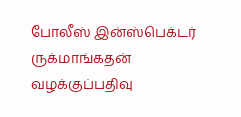போலீஸ் இன்ஸ்பெக்டர் ருக்மாங்கதன் வழக்குப்பதிவு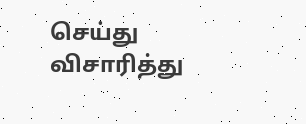செய்து விசாரித்து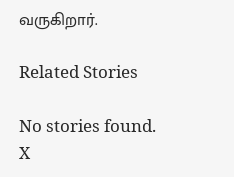வருகிறார்.

Related Stories

No stories found.
X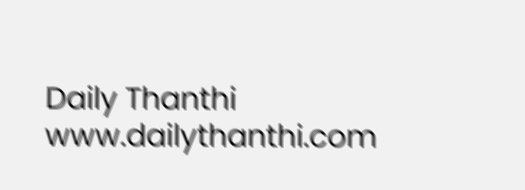Daily Thanthi
www.dailythanthi.com